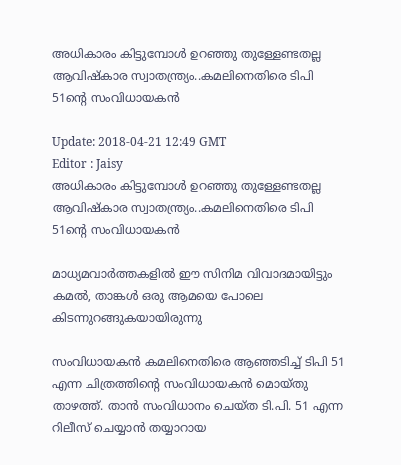അധികാരം കിട്ടുമ്പോള്‍ ഉറഞ്ഞു തുള്ളേണ്ടതല്ല ആവിഷ്‌കാര സ്വാതന്ത്ര്യം..കമലിനെതിരെ ടിപി 51ന്റെ സംവിധായകന്‍

Update: 2018-04-21 12:49 GMT
Editor : Jaisy
അധികാരം കിട്ടുമ്പോള്‍ ഉറഞ്ഞു തുള്ളേണ്ടതല്ല ആവിഷ്‌കാര സ്വാതന്ത്ര്യം..കമലിനെതിരെ ടിപി 51ന്റെ സംവിധായകന്‍

മാധ്യമവാര്‍ത്തകളില്‍ ഈ സിനിമ വിവാദമായിട്ടും കമല്‍, താങ്കള്‍ ഒരു ആമയെ പോലെ കിടന്നുറങ്ങുകയായിരുന്നു

സംവിധായകന്‍ കമലിനെതിരെ ആഞ്ഞടിച്ച് ടിപി 51 എന്ന ചിത്രത്തിന്റെ സംവിധായകന്‍ മൊയ്തു താഴത്ത്. താന്‍ സംവിധാനം ചെയ്ത ടി.പി. 51 എന്ന റിലീസ് ചെയ്യാന്‍ തയ്യാറായ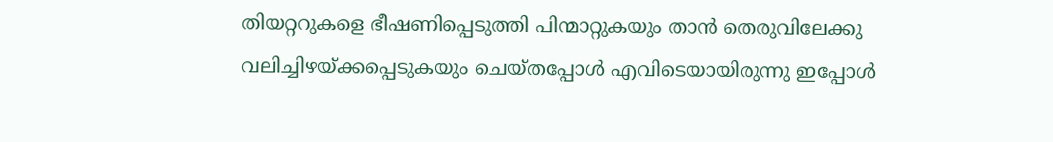തിയറ്ററുകളെ ഭീഷണിപ്പെടുത്തി പിന്മാറ്റുകയും താന്‍ തെരുവിലേക്കു വലിച്ചിഴയ്ക്കപ്പെടുകയും ചെയ്തപ്പോള്‍ എവിടെയായിരുന്നു ഇപ്പോള്‍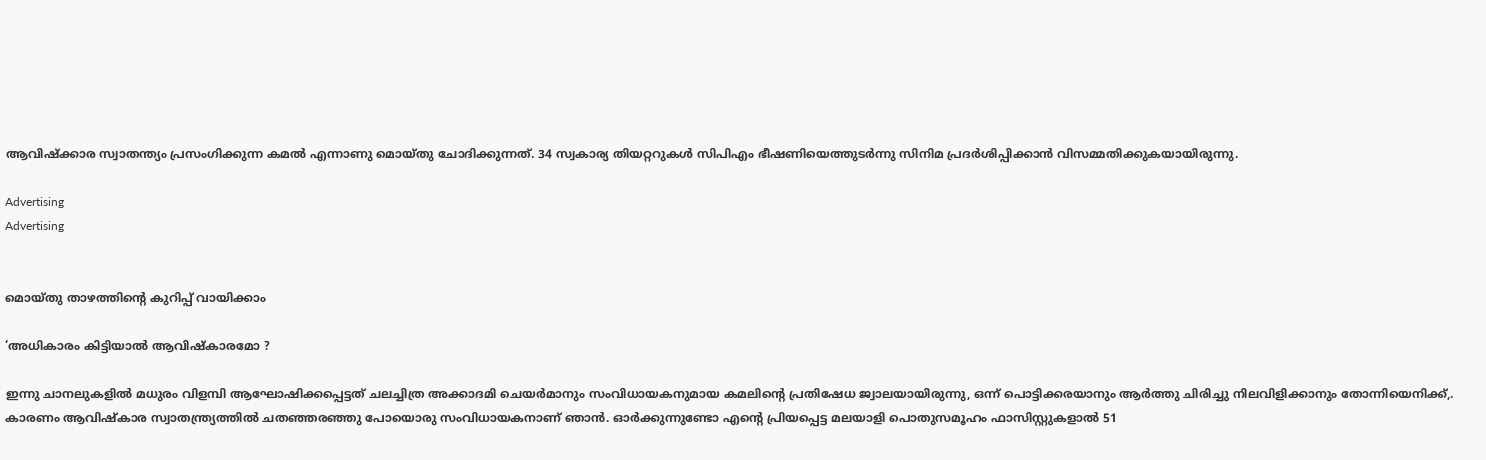ആവിഷ്‌ക്കാര സ്വാതന്ത്യം പ്രസംഗിക്കുന്ന കമല്‍ എന്നാണു മൊയ്തു ചോദിക്കുന്നത്. 34 സ്വകാര്യ തിയറ്ററുകള്‍ സിപിഎം ഭീഷണിയെത്തുടര്‍ന്നു സിനിമ പ്രദര്‍ശിപ്പിക്കാന്‍ വിസമ്മതിക്കുകയായിരുന്നു.

Advertising
Advertising


മൊയ്തു താഴത്തിന്റെ കുറിപ്പ് വായിക്കാം

‘അധികാരം കിട്ടിയാല്‍ ആവിഷ്‌കാരമോ ?

ഇന്നു ചാനലുകളില്‍ മധുരം വിളമ്പി ആഘോഷിക്കപ്പെട്ടത് ചലച്ചിത്ര അക്കാദമി ചെയര്‍മാനും സംവിധായകനുമായ കമലിന്റെ പ്രതിഷേധ ജ്വാലയായിരുന്നു, ഒന്ന് പൊട്ടിക്കരയാനും ആര്‍ത്തു ചിരിച്ചു നിലവിളിക്കാനും തോന്നിയെനിക്ക്,. കാരണം ആവിഷ്‌കാര സ്വാതന്ത്ര്യത്തില്‍ ചതഞ്ഞരഞ്ഞു പോയൊരു സംവിധായകനാണ് ഞാന്‍. ഓര്‍ക്കുന്നുണ്ടോ എന്റെ പ്രിയപ്പെട്ട മലയാളി പൊതുസമൂഹം ഫാസിസ്റ്റുകളാല്‍ 51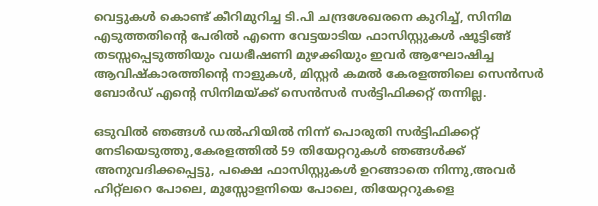വെട്ടുകള്‍ കൊണ്ട് കീറിമുറിച്ച ടി.പി ചന്ദ്രശേഖരനെ കുറിച്ച്, സിനിമ എടുത്തതിന്റെ പേരില്‍ എന്നെ വേട്ടയാടിയ ഫാസിസ്റ്റുകള്‍ ഷൂട്ടിങ്ങ് തടസ്സപ്പെടുത്തിയും വധഭീഷണി മുഴക്കിയും ഇവര്‍ ആഘോഷിച്ച ആവിഷ്‌കാരത്തിന്റെ നാളുകള്‍, മിസ്റ്റര്‍ കമല്‍ കേരളത്തിലെ സെന്‍സര്‍ ബോര്‍ഡ് എന്റെ സിനിമയ്ക്ക് സെന്‍സര്‍ സര്‍ട്ടിഫിക്കറ്റ് തന്നില്ല.

ഒടുവില്‍ ഞങ്ങള്‍ ഡല്‍ഹിയില്‍ നിന്ന് പൊരുതി സര്‍ട്ടിഫിക്കറ്റ് നേടിയെടുത്തു,കേരളത്തില്‍ 59 തിയേറ്ററുകള്‍ ഞങ്ങള്‍ക്ക് അനുവദിക്കപ്പെട്ടു, പക്ഷെ ഫാസിസ്റ്റുകള്‍ ഉറങ്ങാതെ നിന്നു,അവര്‍ ഹിറ്റ്‌ലറെ പോലെ, മുസ്സോളനിയെ പോലെ, തിയേറ്ററുകളെ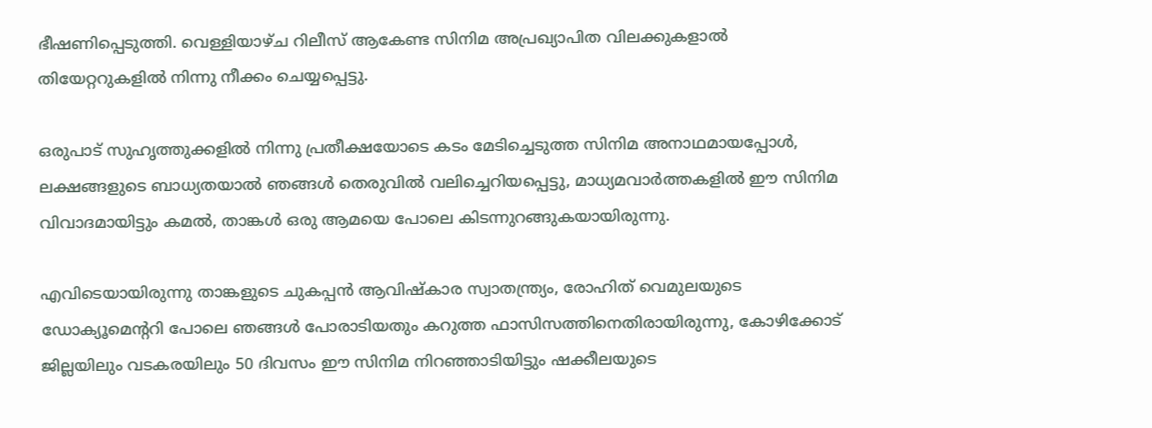ഭീഷണിപ്പെടുത്തി. വെള്ളിയാഴ്ച റിലീസ് ആകേണ്ട സിനിമ അപ്രഖ്യാപിത വിലക്കുകളാല്‍ തിയേറ്ററുകളില്‍ നിന്നു നീക്കം ചെയ്യപ്പെട്ടു.

ഒരുപാട് സുഹൃത്തുക്കളില്‍ നിന്നു പ്രതീക്ഷയോടെ കടം മേടിച്ചെടുത്ത സിനിമ അനാഥമായപ്പോള്‍, ലക്ഷങ്ങളുടെ ബാധ്യതയാല്‍ ഞങ്ങള്‍ തെരുവില്‍ വലിച്ചെറിയപ്പെട്ടു, മാധ്യമവാര്‍ത്തകളില്‍ ഈ സിനിമ വിവാദമായിട്ടും കമല്‍, താങ്കള്‍ ഒരു ആമയെ പോലെ കിടന്നുറങ്ങുകയായിരുന്നു.

എവിടെയായിരുന്നു താങ്കളുടെ ചുകപ്പന്‍ ആവിഷ്‌കാര സ്വാതന്ത്ര്യം, രോഹിത് വെമുലയുടെ ഡോക്യൂമെന്ററി പോലെ ഞങ്ങള്‍ പോരാടിയതും കറുത്ത ഫാസിസത്തിനെതിരായിരുന്നു, കോഴിക്കോട് ജില്ലയിലും വടകരയിലും 50 ദിവസം ഈ സിനിമ നിറഞ്ഞാടിയിട്ടും ഷക്കീലയുടെ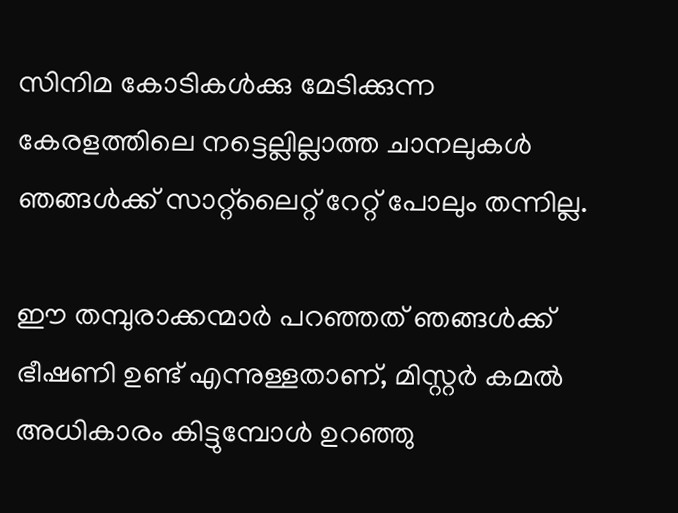സിനിമ കോടികള്‍ക്കു മേടിക്കുന്ന കേരളത്തിലെ നട്ടെല്ലില്ലാത്ത ചാനലുകള്‍ ഞങ്ങള്‍ക്ക് സാറ്റ്‌ലൈറ്റ് റേറ്റ് പോലും തന്നില്ല.

ഈ തമ്പുരാക്കന്മാര്‍ പറഞ്ഞത് ഞങ്ങള്‍ക്ക് ഭീഷണി ഉണ്ട് എന്നുള്ളതാണ്, മിസ്റ്റര്‍ കമല്‍ അധികാരം കിട്ടുമ്പോള്‍ ഉറഞ്ഞു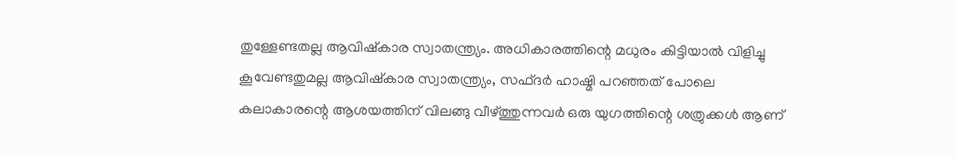തുള്ളേണ്ടതല്ല ആവിഷ്‌കാര സ്വാതന്ത്ര്യം. അധികാരത്തിന്റെ മധുരം കിട്ടിയാല്‍ വിളിച്ചു കൂവേണ്ടതുമല്ല ആവിഷ്‌കാര സ്വാതന്ത്ര്യം, സഫ്ദര്‍ ഹാഷ്മി പറഞ്ഞത് പോലെ കലാകാരന്റെ ആശയത്തിന് വിലങ്ങു വീഴ്ത്തുന്നവര്‍ ഒരു യുഗത്തിന്റെ ശത്രുക്കള്‍ ആണ്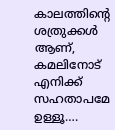കാലത്തിന്റെ ശത്രുക്കള്‍ ആണ്, കമലിനോട് എനിക്ക് സഹതാപമേ ഉള്ളൂ….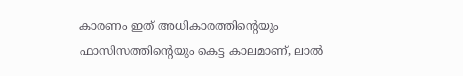കാരണം ഇത് അധികാരത്തിന്റെയും ഫാസിസത്തിന്റെയും കെട്ട കാലമാണ്, ലാല്‍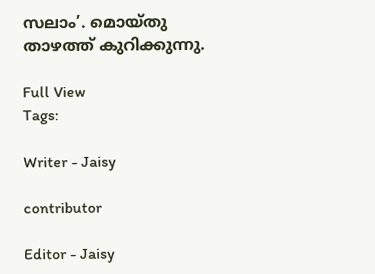സലാം’. മൊയ്തു താഴത്ത് കുറിക്കുന്നു.

Full View
Tags:

Writer - Jaisy

contributor

Editor - Jaisy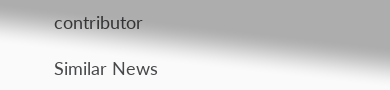contributor

Similar News